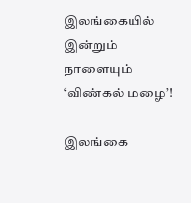இலங்கையில் இன்றும் நாளையும் ‘விண்கல் மழை’!

இலங்கை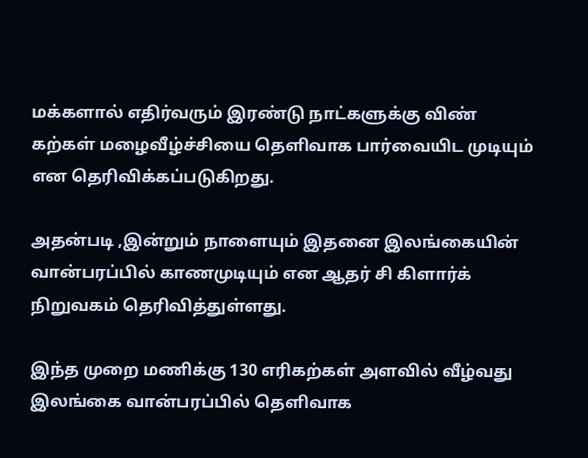மக்களால் எதிர்வரும் இரண்டு நாட்களுக்கு விண் கற்கள் மழைவீழ்ச்சியை தெளிவாக பார்வையிட முடியும் என தெரிவிக்கப்படுகிறது.

அதன்படி ,இன்றும் நாளையும் இதனை இலங்கையின் வான்பரப்பில் காணமுடியும் என ஆதர் சி கிளார்க் நிறுவகம் தெரிவித்துள்ளது.

இந்த முறை மணிக்கு 130 எரிகற்கள் அளவில் வீழ்வது இலங்கை வான்பரப்பில் தெளிவாக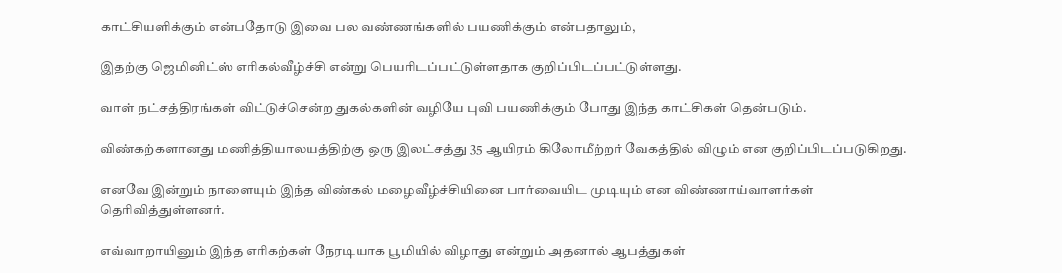காட்சியளிக்கும் என்பதோடு இவை பல வண்ணங்களில் பயணிக்கும் என்பதாலும்,

இதற்கு ஜெமினிட்ஸ் எரிகல்வீழ்ச்சி என்று பெயரிடப்பட்டுள்ளதாக குறிப்பிடப்பட்டுள்ளது.

வாள் நட்சத்திரங்கள் விட்டுச்சென்ற துகல்களின் வழியே புவி பயணிக்கும் போது இந்த காட்சிகள் தென்படும்.

விண்கற்களானது மணித்தியாலயத்திற்கு ஒரு இலட்சத்து 35 ஆயிரம் கிலோமீற்றர் வேகத்தில் விழும் என குறிப்பிடப்படுகிறது.

எனவே இன்றும் நாளையும் இந்த விண்கல் மழைவீழ்ச்சியினை பார்வையிட முடியும் என விண்ணாய்வாளர்கள் தெரிவித்துள்ளனர்.

எவ்வாறாயினும் இந்த எரிகற்கள் நேரடியாக பூமியில் விழாது என்றும் அதனால் ஆபத்துகள்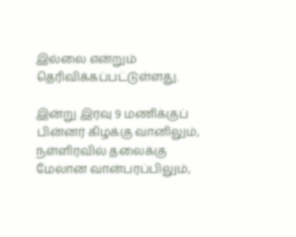இல்லை என்றும் தெரிவிக்கப்பட்டுள்ளது.

இன்று இரவு 9 மணிக்குப் பின்னர் கிழக்கு வானிலும், நள்ளிரவில் தலைக்கு மேலான வான்பரப்பிலும்,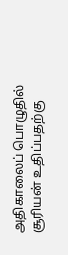அதிகாலைப் பொழுதில் சூரியன் உதிப்பதற்கு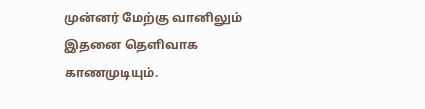முன்னர் மேற்கு வானிலும் இதனை தெளிவாக காணமுடியும்.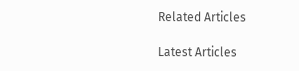Related Articles

Latest Articles